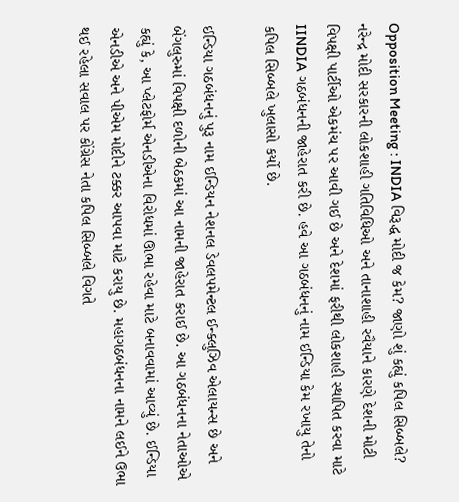Opposition Meeting : INDIA વિરૂદ્ધ મોદી જ કેમ? જાણો શું કહ્યું કપિલ સિબ્બલે?
નરેન્દ્ર મોદી સરકારની લોકશાહી ગતિવિધિઓ અને તાનાશાહી રવૈયાને કારણે દેશની મોટી વિપક્ષી પાર્ટીઓ એકમંચ પર આવી ગઈ છે અને દેશમાં ફરીથી લોકશાહી સ્થાપિત કરવા માટે IINDIA ગઠબંધનની જાહેરાત કરી છે. હવે આ ગઠબંધનનું નામ ઈન્ડિયા કેમ રખાયુ તેનો કપિલ સિબ્બલે ખુલાસો કર્યો છે.

ઈન્ડિયા ગઠબંધનનું પુરૂ નામ ઈન્ડિયન નેશનલ ડેવલપમેન્ટલ ઈન્ક્લુઝિવ એલાયન્સ છે અને બેંગલુરુમાં વિપક્ષી દળોની બેઠકમાં આ નામની જાહેરાત કરાઈ છે. આ ગઠબંધનના નેતાઓએ કહ્યું કે, આ પ્લેટફોર્મ એનડીએના વિરોધમાં ઊભા રહેવા માટે બનાવવામાં આવ્યું છે. ઈન્ડિયા એનડીએ અને પીએમ મોદીને ટક્કર આપવા માટે કરાયુ છે. મહાગઠબંધનના નામને લઈને ઉભા થઈ રહેલા સવાલ પર કોંગ્રેસ નેતા કપિલ સિબ્બલે વિગતે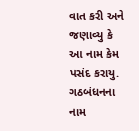વાત કરી અને જણાવ્યુ કે આ નામ કેમ પસંદ કરાયુ.
ગઠબંધનના નામ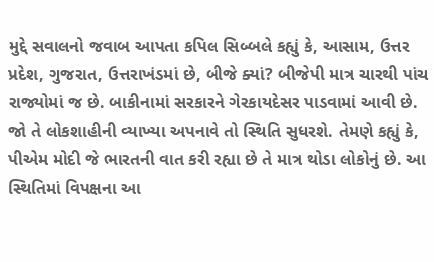મુદ્દે સવાલનો જવાબ આપતા કપિલ સિબ્બલે કહ્યું કે, આસામ, ઉત્તર પ્રદેશ, ગુજરાત, ઉત્તરાખંડમાં છે, બીજે ક્યાં? બીજેપી માત્ર ચારથી પાંચ રાજ્યોમાં જ છે. બાકીનામાં સરકારને ગેરકાયદેસર પાડવામાં આવી છે. જો તે લોકશાહીની વ્યાખ્યા અપનાવે તો સ્થિતિ સુધરશે. તેમણે કહ્યું કે, પીએમ મોદી જે ભારતની વાત કરી રહ્યા છે તે માત્ર થોડા લોકોનું છે. આ સ્થિતિમાં વિપક્ષના આ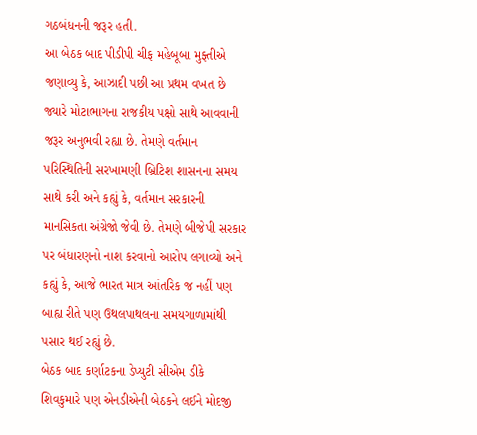ગઠબંધનની જરૂર હતી.
આ બેઠક બાદ પીડીપી ચીફ મહેબૂબા મુફ્તીએ જણાવ્યુ કે, આઝાદી પછી આ પ્રથમ વખત છે જ્યારે મોટાભાગના રાજકીય પક્ષો સાથે આવવાની જરૂર અનુભવી રહ્યા છે. તેમણે વર્તમાન પરિસ્થિતિની સરખામણી બ્રિટિશ શાસનના સમય સાથે કરી અને કહ્યું કે, વર્તમાન સરકારની માનસિકતા અંગ્રેજો જેવી છે. તેમણે બીજેપી સરકાર પર બંધારણનો નાશ કરવાનો આરોપ લગાવ્યો અને કહ્યું કે, આજે ભારત માત્ર આંતરિક જ નહીં પણ બાહ્ય રીતે પણ ઉથલપાથલના સમયગાળામાંથી પસાર થઈ રહ્યું છે.
બેઠક બાદ કર્ણાટકના ડેપ્યુટી સીએમ ડીકે શિવકુમારે પણ એનડીએની બેઠકને લઈને મોદજી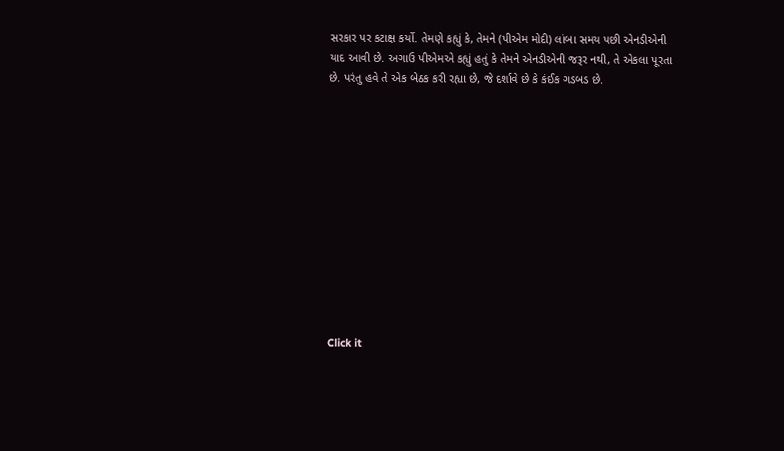સરકાર પર કટાક્ષ કર્યો. તેમણે કહ્યું કે, તેમને (પીએમ મોદી) લાંબા સમય પછી એનડીએની યાદ આવી છે. અગાઉ પીએમએ કહ્યું હતું કે તેમને એનડીએની જરૂર નથી, તે એકલા પૂરતા છે. પરંતુ હવે તે એક બેઠક કરી રહ્યા છે, જે દર્શાવે છે કે કંઈક ગડબડ છે.












Click it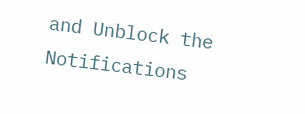and Unblock the Notifications